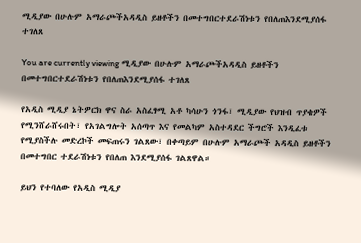ሚዲያው በሁሉም አማራጮችአዳዲስ ይዘቶችን በመተግበርተደራሽነቱን የበለጠእንደሚያሰፋ ተገለጸ

You are currently viewing ሚዲያው በሁሉም አማራጮችአዳዲስ ይዘቶችን በመተግበርተደራሽነቱን የበለጠእንደሚያሰፋ ተገለጸ

የአዲስ ሚዲያ ኔትዎርክ ዋና ስራ አስፈፃሚ አቶ ካሳሁን ጎንፋ፣ ሚዲያው የህዝብ ጥያቄዎች የሚንሸራሸሩበት፣ የአገልግሎት አሰጣጥ እና የመልካም አስተዳደር ችግሮች እንዲፈቱ የሚያስችሉ መድረኮች መፍጠሩን ገልጸው፣ በቀጣይም በሁሉም አማራጮች አዳዲስ ይዘቶችን በመተግበር ተደራሽነቱን የበለጠ እንደሚያሰፋ ገልጸዋል።

ይህን የተባለው የአዲስ ሚዲያ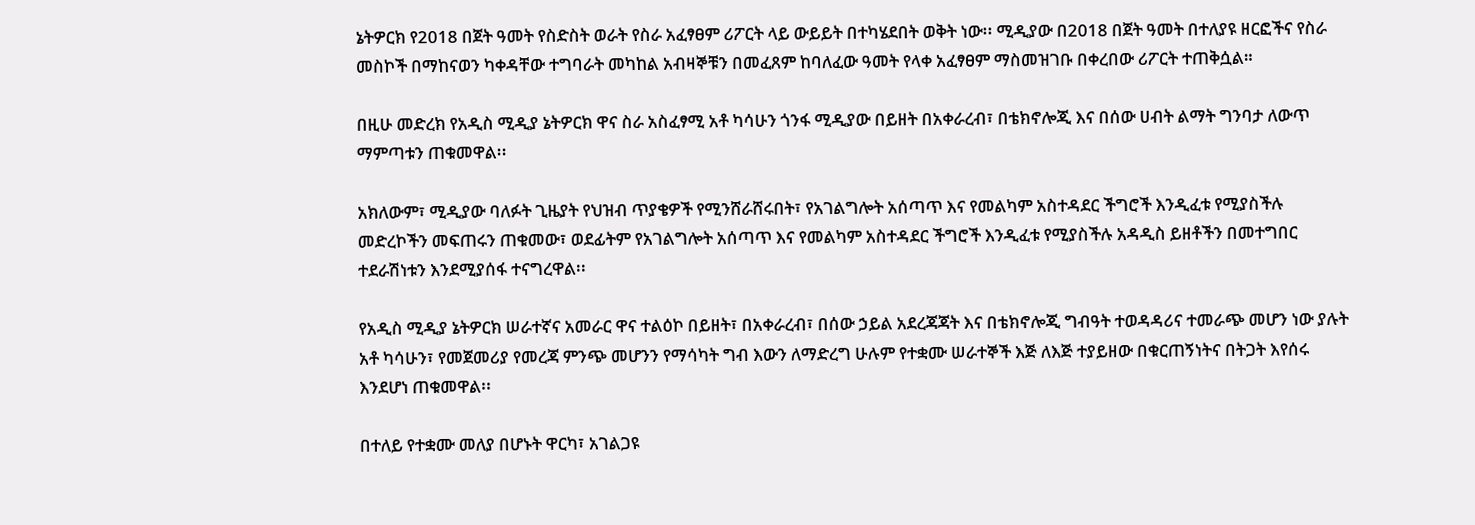ኔትዎርክ የ2018 በጀት ዓመት የስድስት ወራት የስራ አፈፃፀም ሪፖርት ላይ ውይይት በተካሄደበት ወቅት ነው፡፡ ሚዲያው በ2018 በጀት ዓመት በተለያዩ ዘርፎችና የስራ መስኮች በማከናወን ካቀዳቸው ተግባራት መካከል አብዛኞቹን በመፈጸም ከባለፈው ዓመት የላቀ አፈፃፀም ማስመዝገቡ በቀረበው ሪፖርት ተጠቅሷል።

በዚሁ መድረክ የአዲስ ሚዲያ ኔትዎርክ ዋና ስራ አስፈፃሚ አቶ ካሳሁን ጎንፋ ሚዲያው በይዘት በአቀራረብ፣ በቴክኖሎጂ እና በሰው ሀብት ልማት ግንባታ ለውጥ ማምጣቱን ጠቁመዋል፡፡

አክለውም፣ ሚዲያው ባለፉት ጊዜያት የህዝብ ጥያቄዎች የሚንሸራሸሩበት፣ የአገልግሎት አሰጣጥ እና የመልካም አስተዳደር ችግሮች እንዲፈቱ የሚያስችሉ መድረኮችን መፍጠሩን ጠቁመው፣ ወደፊትም የአገልግሎት አሰጣጥ እና የመልካም አስተዳደር ችግሮች እንዲፈቱ የሚያስችሉ አዳዲስ ይዘቶችን በመተግበር ተደራሽነቱን እንደሚያሰፋ ተናግረዋል፡፡

የአዲስ ሚዲያ ኔትዎርክ ሠራተኛና አመራር ዋና ተልዕኮ በይዘት፣ በአቀራረብ፣ በሰው ኃይል አደረጃጃት እና በቴክኖሎጂ ግብዓት ተወዳዳሪና ተመራጭ መሆን ነው ያሉት አቶ ካሳሁን፣ የመጀመሪያ የመረጃ ምንጭ መሆንን የማሳካት ግብ እውን ለማድረግ ሁሉም የተቋሙ ሠራተኞች እጅ ለእጅ ተያይዘው በቁርጠኝነትና በትጋት እየሰሩ እንደሆነ ጠቁመዋል፡፡

በተለይ የተቋሙ መለያ በሆኑት ዋርካ፣ አገልጋዩ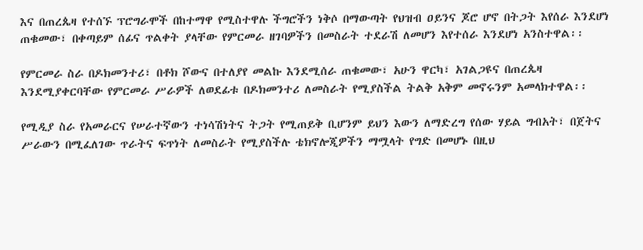እና በጠረጴዛ የተሰኙ ፕሮግራሞች በከተማዋ የሚስተዋሉ ችግሮችን ነቅሶ በማውጣት የህዝብ ዐይንና ጆሮ ሆኖ በትጋት እየሰራ እንደሆነ ጠቁመው፣ በቀጣይም ሰፊና ጥልቀት ያላቸው የምርመራ ዘገባዎችን በመስራት ተደራሽ ለመሆን እየተሰራ እንደሆነ አንስተዋል፡፡

የምርመራ ስራ በዶክመንተሪ፣ በቶክ ሾውና በተለያየ መልኩ እንደሚሰራ ጠቁመው፣ አሁን ዋርካ፣ አገልጋዩና በጠረጴዛ እንደሚያቀርባቸው የምርመራ ሥራዎች ለወደፊቱ በዶክመንተሪ ለመስራት የሚያስችል ትልቅ አቅም መኖሩንም አመላክተዋል፡፡

የሚዲያ ስራ የአመራርና የሠራተኛውን ተነሳሽነትና ትጋት የሚጠይቅ ቢሆንም ይህን እውን ለማድረግ የሰው ሃይል ግብአት፣ በጀትና ሥራውን በሚፈለገው ጥራትና ፍጥነት ለመስራት የሚያስችሉ ቴክኖሎጂዎችን ማሟላት የግድ በመሆኑ በዚህ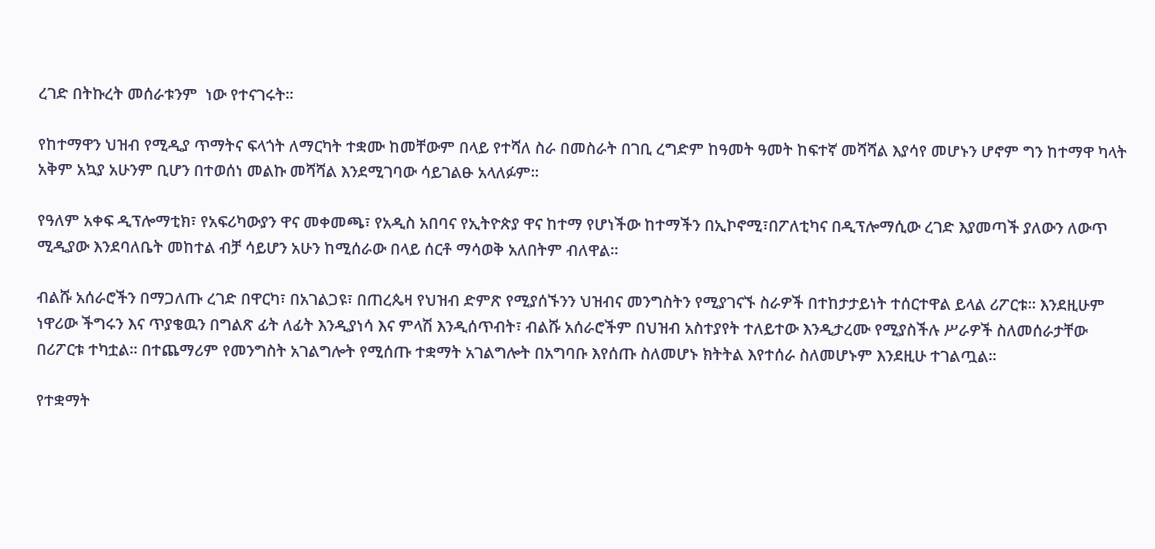ረገድ በትኩረት መሰራቱንም  ነው የተናገሩት፡፡

የከተማዋን ህዝብ የሚዲያ ጥማትና ፍላጎት ለማርካት ተቋሙ ከመቸውም በላይ የተሻለ ስራ በመስራት በገቢ ረግድም ከዓመት ዓመት ከፍተኛ መሻሻል እያሳየ መሆኑን ሆኖም ግን ከተማዋ ካላት አቅም አኳያ አሁንም ቢሆን በተወሰነ መልኩ መሻሻል እንደሚገባው ሳይገልፁ አላለፉም፡፡

የዓለም አቀፍ ዲፕሎማቲክ፣ የአፍሪካውያን ዋና መቀመጫ፣ የአዲስ አበባና የኢትዮጵያ ዋና ከተማ የሆነችው ከተማችን በኢኮኖሚ፣በፖለቲካና በዲፕሎማሲው ረገድ እያመጣች ያለውን ለውጥ ሚዲያው እንደባለቤት መከተል ብቻ ሳይሆን አሁን ከሚሰራው በላይ ሰርቶ ማሳወቅ አለበትም ብለዋል፡፡

ብልሹ አሰራሮችን በማጋለጡ ረገድ በዋርካ፣ በአገልጋዩ፣ በጠረጴዛ የህዝብ ድምጽ የሚያሰኙንን ህዝብና መንግስትን የሚያገናኙ ስራዎች በተከታታይነት ተሰርተዋል ይላል ሪፖርቱ፡፡ እንደዚሁም ነዋሪው ችግሩን እና ጥያቄዉን በግልጽ ፊት ለፊት እንዲያነሳ እና ምላሽ እንዲሰጥብት፣ ብልሹ አሰራሮችም በህዝብ አስተያየት ተለይተው እንዲታረሙ የሚያስችሉ ሥራዎች ስለመሰራታቸው በሪፖርቱ ተካቷል፡፡ በተጨማሪም የመንግስት አገልግሎት የሚሰጡ ተቋማት አገልግሎት በአግባቡ እየሰጡ ስለመሆኑ ክትትል እየተሰራ ስለመሆኑም እንደዚሁ ተገልጧል፡፡

የተቋማት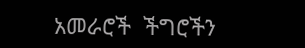አመራሮች  ችግሮችን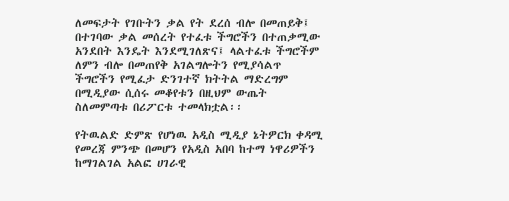ለመፍታት የገቡትን ቃል የት ደረሰ ብሎ በመጠይቅ፤ በተገባው ቃል መሰረት የተፈቱ ችግሮችን በተጠቃሚው አንደበት እንዴት እንደሚገለጽና፤ ላልተፈቱ ችግሮችም ለምን ብሎ በመጠየቅ አገልግሎትን የሚያሳልጥ ችግሮችን የሚፈታ ድንገተኛ ክትትል ማድረግም በሚዲያው ሲሰሩ መቆየቱን በዚህም ውጤት ስለመምጣቱ በሪፖርቱ ተመላክቷል፡፡

የትዉልድ ድምጽ የሆነዉ አዲስ ሚዲያ ኔትዎርክ ቀዳሚ የመረጃ ምንጭ በመሆን የአዲስ አበባ ከተማ ነዋሪዎችን ከማገልገል አልፎ ሀገራዊ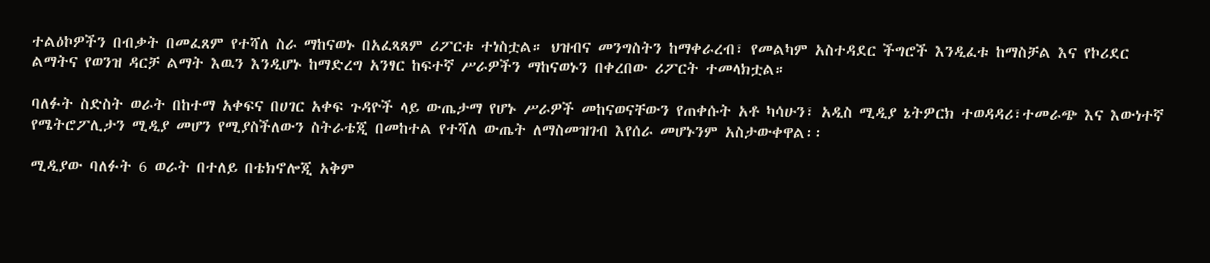ተልዕኮዎችን በብቃት በመፈጸም የተሻለ ስራ ማከናወኑ በአፈጻጸም ሪፖርቱ ተነስቷል። ህዝብና መንግስትን ከማቀራረብ፣ የመልካም አስተዳደር ችግሮች እንዲፈቱ ከማስቻል እና የኮሪደር ልማትና የወንዝ ዳርቻ ልማት እዉን እንዲሆኑ ከማድረግ አንፃር ከፍተኛ ሥራዎችን ማከናወኑን በቀረበው ሪፖርት ተመላክቷል።

ባለፉት ስድስት ወራት በከተማ አቀፍና በሀገር አቀፍ ጉዳዮች ላይ ውጤታማ የሆኑ ሥራዎች መከናወናቸውን የጠቀሱት አቶ ካሳሁን፣ አዲስ ሚዲያ ኔትዎርክ ተወዳዳሪ፣ተመራጭ እና እውነተኛ የሜትሮፖሊታን ሚዲያ መሆን የሚያስችለውን ስትራቴጂ በመከተል የተሻለ ውጤት ለማስመዝገብ እየሰራ መሆኑንም አስታውቀዋል፡፡

ሚዲያው ባለፉት 6 ወራት በተለይ በቴክኖሎጂ አቅም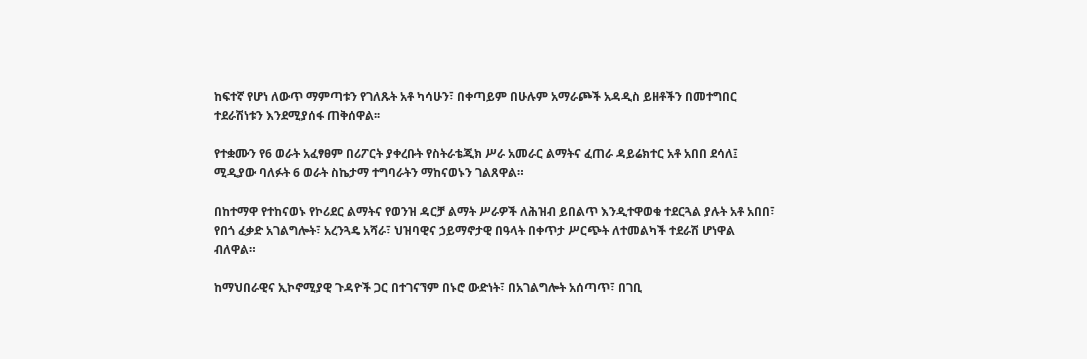ከፍተኛ የሆነ ለውጥ ማምጣቱን የገለጹት አቶ ካሳሁን፣ በቀጣይም በሁሉም አማራጮች አዳዲስ ይዘቶችን በመተግበር ተደራሽነቱን እንደሚያሰፋ ጠቅሰዋል፡፡

የተቋሙን የ6 ወራት አፈፃፀም በሪፖርት ያቀረቡት የስትራቴጂክ ሥራ አመራር ልማትና ፈጠራ ዳይሬክተር አቶ አበበ ደሳለ፤ ሚዲያው ባለፉት 6 ወራት ስኬታማ ተግባራትን ማከናወኑን ገልጸዋል።

በከተማዋ የተከናወኑ የኮሪደር ልማትና የወንዝ ዳርቻ ልማት ሥራዎች ለሕዝብ ይበልጥ እንዲተዋወቁ ተደርጓል ያሉት አቶ አበበ፣ የበጎ ፈቃድ አገልግሎት፣ አረንጓዴ አሻራ፣ ህዝባዊና ኃይማኖታዊ በዓላት በቀጥታ ሥርጭት ለተመልካች ተደራሽ ሆነዋል ብለዋል።

ከማህበራዊና ኢኮኖሚያዊ ጉዳዮች ጋር በተገናኘም በኑሮ ውድነት፣ በአገልግሎት አሰጣጥ፣ በገቢ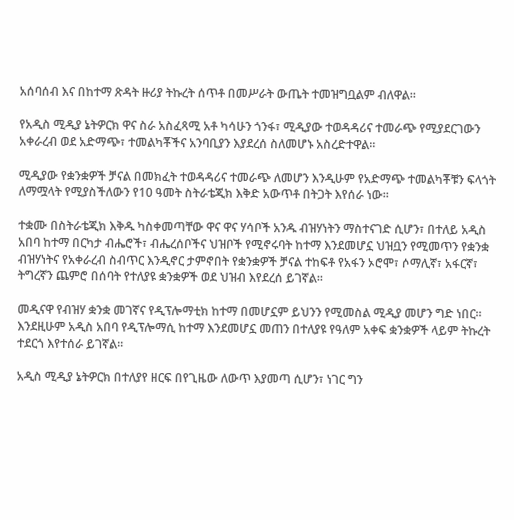አሰባሰብ እና በከተማ ጽዳት ዙሪያ ትኩረት ሰጥቶ በመሥራት ውጤት ተመዝግቧልም ብለዋል።

የአዲስ ሚዲያ ኔትዎርክ ዋና ስራ አስፈጻሚ አቶ ካሳሁን ጎንፋ፣ ሚዲያው ተወዳዳሪና ተመራጭ የሚያደርገውን አቀራረብ ወደ አድማጭ፣ ተመልካቾችና አንባቢያን እያደረሰ ስለመሆኑ አስረድተዋል፡፡

ሚዲያው የቋንቋዎች ቻናል በመክፈት ተወዳዳሪና ተመራጭ ለመሆን እንዲሁም የአድማጭ ተመልካቾቹን ፍላጎት ለማሟላት የሚያስችለውን የ10 ዓመት ስትራቴጂክ እቅድ አውጥቶ በትጋት እየሰራ ነው፡፡

ተቋሙ በስትራቴጂክ እቅዱ ካስቀመጣቸው ዋና ዋና ሃሳቦች አንዱ ብዝሃነትን ማስተናገድ ሲሆን፣ በተለይ አዲስ አበባ ከተማ በርካታ ብሔሮች፣ ብሔረሰቦችና ህዝቦች የሚኖሩባት ከተማ እንደመሆኗ ህዝቧን የሚመጥን የቋንቋ ብዝሃነትና የአቀራረብ ስብጥር እንዲኖር ታምኖበት የቋንቋዎች ቻናል ተከፍቶ የአፋን ኦሮሞ፣ ሶማሊኛ፣ አፋርኛ፣ ትግረኛን ጨምሮ በሰባት የተለያዩ ቋንቋዎች ወደ ህዝብ እየደረሰ ይገኛል፡፡

መዲናዋ የብዝሃ ቋንቋ መገኛና የዲፕሎማቲክ ከተማ በመሆኗም ይህንን የሚመስል ሚዲያ መሆን ግድ ነበር፡፡ እንደዚሁም አዲስ አበባ የዲፕሎማሲ ከተማ እንደመሆኗ መጠን በተለያዩ የዓለም አቀፍ ቋንቋዎች ላይም ትኩረት ተደርጎ እየተሰራ ይገኛል፡፡

አዲስ ሚዲያ ኔትዎርክ በተለያየ ዘርፍ በየጊዜው ለውጥ እያመጣ ሲሆን፣ ነገር ግን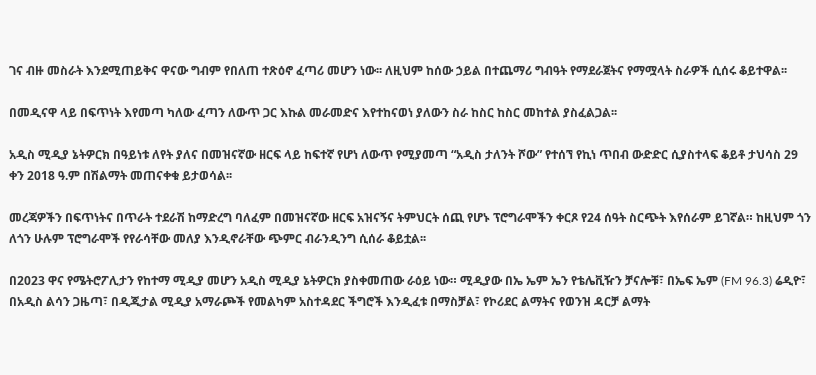ገና ብዙ መስራት እንደሚጠይቅና ዋናው ግብም የበለጠ ተጽዕኖ ፈጣሪ መሆን ነው፡፡ ለዚህም ከሰው ኃይል በተጨማሪ ግብዓት የማደራጀትና የማሟላት ስራዎች ሲሰሩ ቆይተዋል፡፡

በመዲናዋ ላይ በፍጥነት እየመጣ ካለው ፈጣን ለውጥ ጋር እኩል መራመድና እየተከናወነ ያለውን ስራ ከስር ከስር መከተል ያስፈልጋል፡፡

አዲስ ሚዲያ ኔትዎርክ በዓይነቱ ለየት ያለና በመዝናኛው ዘርፍ ላይ ከፍተኛ የሆነ ለውጥ የሚያመጣ “አዲስ ታለንት ሾው” የተሰኘ የኪነ ጥበብ ውድድር ሲያስተላፍ ቆይቶ ታህሳስ 29 ቀን 2018 ዓ.ም በሽልማት መጠናቀቁ ይታወሳል፡፡

መረጃዎችን በፍጥነትና በጥራት ተደራሽ ከማድረግ ባለፈም በመዝናኛው ዘርፍ አዝናኝና ትምህርት ሰጪ የሆኑ ፕሮግራሞችን ቀርጾ የ24 ሰዓት ስርጭት እየሰራም ይገኛል። ከዚህም ጎን ለጎን ሁሉም ፕሮግራሞች የየራሳቸው መለያ እንዲኖራቸው ጭምር ብራንዲንግ ሲሰራ ቆይቷል፡፡

በ2023 ዋና የሜትሮፖሊታን የከተማ ሚዲያ መሆን አዲስ ሚዲያ ኔትዎርክ ያስቀመጠው ራዕይ ነው። ሚዲያው በኤ ኤም ኤን የቴሌቪዥን ቻናሎቹ፣ በኤፍ ኤም (FM 96.3) ሬዲዮ፣ በአዲስ ልሳን ጋዜጣ፣ በዲጂታል ሚዲያ አማራጮች የመልካም አስተዳደር ችግሮች እንዲፈቱ በማስቻል፣ የኮሪደር ልማትና የወንዝ ዳርቻ ልማት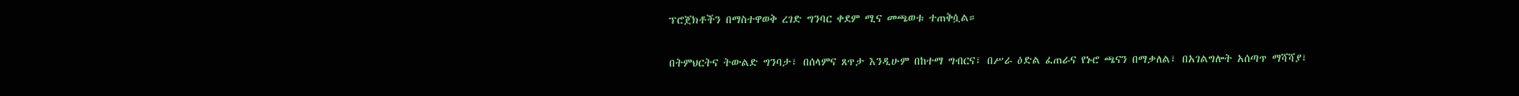ፕሮጀክቶችን በማስተዋወቅ ረገድ ግንባር ቀደም ሚና መጫወቱ ተጠቅሷል።

በትምህርትና ትውልድ ግንባታ፣ በሰላምና ጸጥታ እንዲሁም በከተማ ግብርና፣ በሥራ ዕድል ፈጠራና የኑሮ ጫናን በማቃለል፣ በአገልግሎት አሰጣጥ ማሻሻያ፣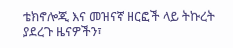ቴክኖሎጂ እና መዝናኛ ዘርፎች ላይ ትኩረት ያደረጉ ዜናዎችን፣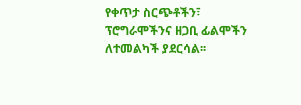የቀጥታ ስርጭቶችን፣ ፕሮግራሞችንና ዘጋቢ ፊልሞችን ለተመልካች ያደርሳል፡፡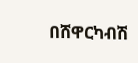በሸዋርካብሽ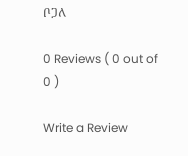ቦጋለ

0 Reviews ( 0 out of 0 )

Write a Review